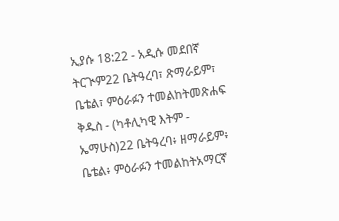ኢያሱ 18:22 - አዲሱ መደበኛ ትርጒም22 ቤትዓረባ፣ ጽማራይም፣ ቤቴል፣ ምዕራፉን ተመልከትመጽሐፍ ቅዱስ - (ካቶሊካዊ እትም - ኤማሁስ)22 ቤትዓረባ፥ ዘማራይም፥ ቤቴል፥ ምዕራፉን ተመልከትአማርኛ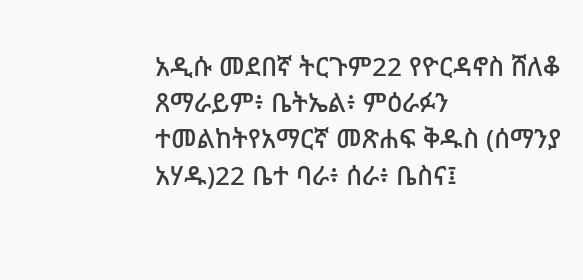አዲሱ መደበኛ ትርጉም22 የዮርዳኖስ ሸለቆ ጸማራይም፥ ቤትኤል፥ ምዕራፉን ተመልከትየአማርኛ መጽሐፍ ቅዱስ (ሰማንያ አሃዱ)22 ቤተ ባራ፥ ሰራ፥ ቤስና፤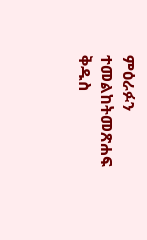ምዕራፉን ተመልከትመጽሐፍ ቅዱስ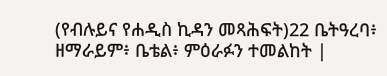(የብሉይና የሐዲስ ኪዳን መጻሕፍት)22 ቤትዓረባ፥ ዘማራይም፥ ቤቴል፥ ምዕራፉን ተመልከት |